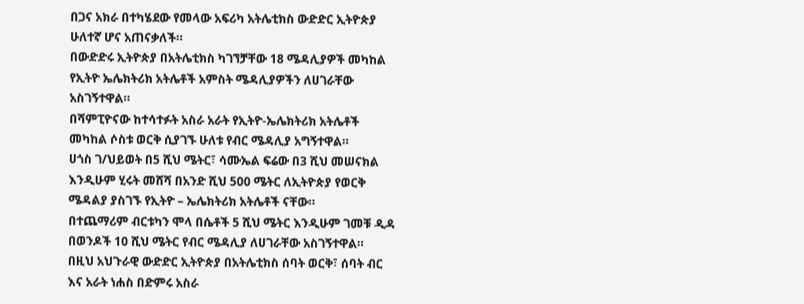በጋና አክራ በተካሄደው የመላው አፍሪካ አትሌቲክስ ውድድር ኢትዮጵያ ሁለተኛ ሆና አጠናቃለች።
በውድድሩ ኢትዮጵያ በአትሌቲክስ ካገኘቻቸው 18 ሜዳሊያዎች መካከል የኢትዮ ኤሌክትሪክ አትሌቶች አምስት ሜዳሊያዎችን ለሀገራቸው አስገኝተዋል።
በሻምፒዮናው ከተሳተፉት አስራ አራት የኢትዮ-ኤሌክትሪክ አትሌቶች መካከል ሶስቱ ወርቅ ሲያገኙ ሁለቱ የብር ሜዳሊያ አግኝተዋል።
ሀጎስ ገ/ህይወት በ5 ሺህ ሜትር፣ ሳሙኤል ፍሬው በ3 ሺህ መሠናክል እንዲሁም ሂሩት መሸሻ በአንድ ሺህ 500 ሜትር ለኢትዮጵያ የወርቅ ሜዳልያ ያስገኙ የኢትዮ – ኤሌክትሪክ አትሌቶች ናቸው።
በተጨማሪም ብርቱካን ሞላ በሴቶች 5 ሺህ ሜትር እንዲሁም ገመቹ ዲዳ በወንዶች 10 ሺህ ሜትር የብር ሜዳሊያ ለሀገራቸው አስገኝተዋል።
በዚህ አህጉራዊ ውድድር ኢትዮጵያ በአትሌቲክስ ሰባት ወርቅ፣ ሰባት ብር እና አራት ነሐስ በድምሩ አስራ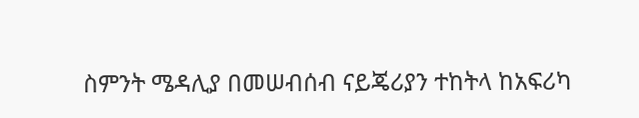ስምንት ሜዳሊያ በመሠብሰብ ናይጄሪያን ተከትላ ከአፍሪካ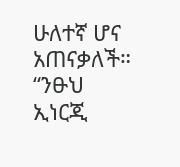ሁለተኛ ሆና አጠናቃለች።
“ንፁህ ኢነርጂ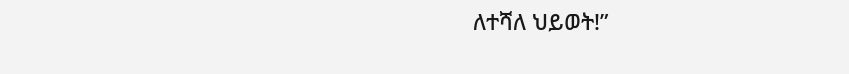ለተሻለ ህይወት!”